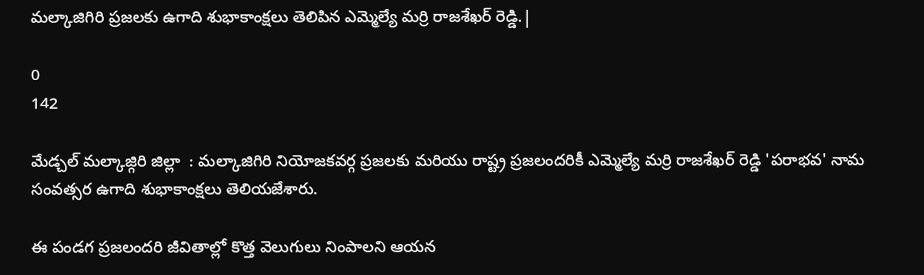మల్కాజిగిరి ప్రజలకు ఉగాది శుభాకాంక్షలు తెలిపిన ఎమ్మెల్యే మర్రి రాజశేఖర్ రెడ్డి.|

0
142

మేడ్చల్ మల్కాజ్గిరి జిల్లా  : మల్కాజిగిరి నియోజకవర్గ ప్రజలకు మరియు రాష్ట్ర ప్రజలందరికీ ఎమ్మెల్యే మర్రి రాజశేఖర్ రెడ్డి 'పరాభవ' నామ సంవత్సర ఉగాది శుభాకాంక్షలు తెలియజేశారు.

ఈ పండగ ప్రజలందరి జీవితాల్లో కొత్త వెలుగులు నింపాలని ఆయన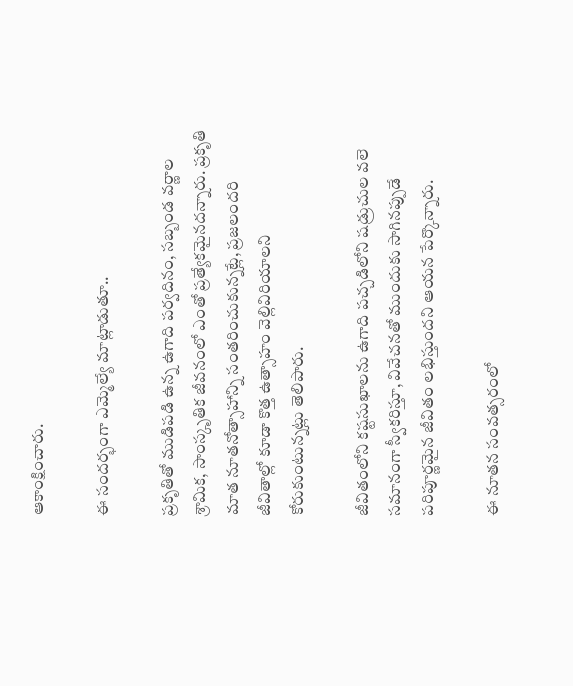ఆకాంక్షించారు.

ఈ సందర్భంగా ఎమ్మెల్యే మాట్లాడుతూ..

ప్రకృతితో ముడిపడి ఉన్న ఉగాది పర్వదినం, సబ్బండ వర్ణాల శ్రామిక, సాంస్కృతిక జీవనంలో ఎంతో ప్రత్యేకమైనదన్నారు. ప్రకృతి మాత నూతనోత్సాహాన్ని సంతరించుకున్నట్లే, ప్రజలందరి జీవితాల్లో కూడా కొత్త ఉత్సాహం వెల్లివిరియాలని కోరుకుంటున్నట్లు తెలిపారు.

జీవితంలోని కష్టసుఖాలను ఉగాది పచ్చడిలోని షడ్రుచుల వలె సమానంగా స్వీకరిస్తూ, వివేచనతో ముందుకు సాగినప్పుడే పరిపూర్ణమైన జీవితం లభిస్తుందని ఆయన పేర్కొన్నారు.

ఈ నూతన సంవత్సరంలో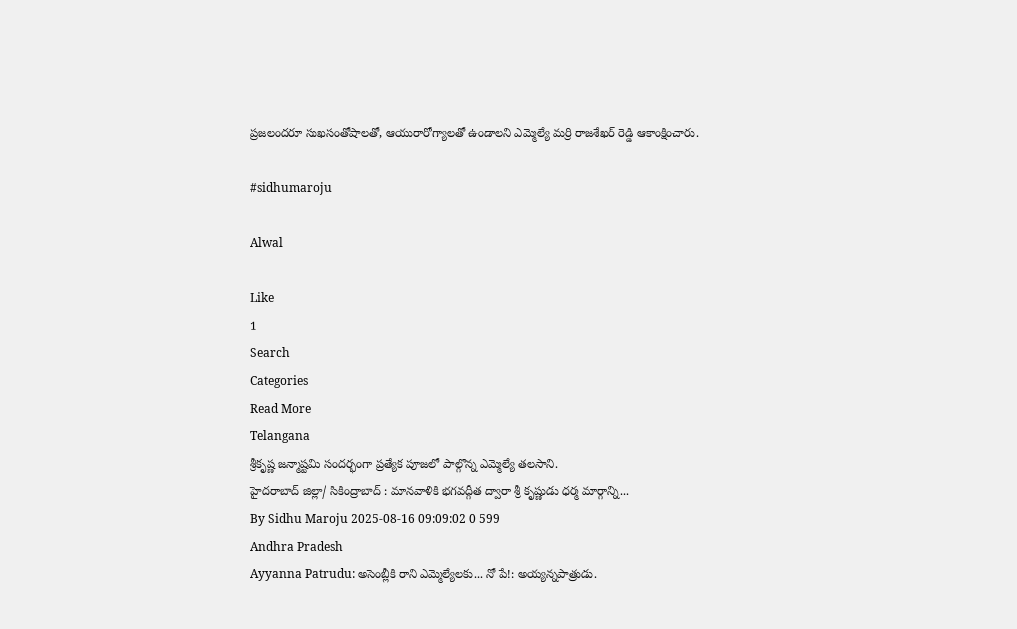ప్రజలందరూ సుఖసంతోషాలతో, ఆయురారోగ్యాలతో ఉండాలని ఎమ్మెల్యే మర్రి రాజశేఖర్ రెడ్డి ఆకాంక్షించారు.

#sidhumaroju

Alwal

Like
1
Search
Categories
Read More
Telangana
శ్రీకృష్ణ జన్మాష్టమి సందర్భంగా ప్రత్యేక పూజలో పాల్గొన్న ఎమ్మెల్యే తలసాని.
హైదరాబాద్ జిల్లా/ సికింద్రాబాద్ : మానవాళికి భగవద్గీత ద్వారా శ్రీ కృష్ణుడు ధర్మ మార్గాన్ని...
By Sidhu Maroju 2025-08-16 09:09:02 0 599
Andhra Pradesh
Ayyanna Patrudu: అసెంబ్లీకి రాని ఎమ్మెల్యేలకు... నో పే!: అయ్యన్నపాత్రుడు.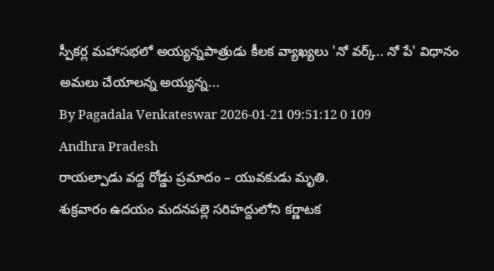స్పీకర్ల మహాసభలో అయ్యన్నపాత్రుడు కీలక వ్యాఖ్యలు 'నో వర్క్.. నో పే' విధానం అమలు చేయాలన్న అయ్యన్న...
By Pagadala Venkateswar 2026-01-21 09:51:12 0 109
Andhra Pradesh
రాయల్పాడు వద్ద రోడ్డు ప్రమాదం – యువకుడు మృతి.
శుక్రవారం ఉదయం మదనపల్లె సరిహద్దులోని కర్ణాటక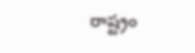రాష్ట్రం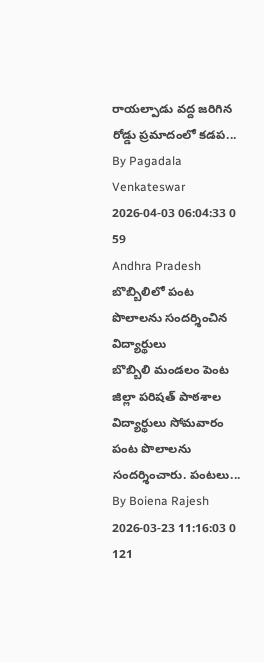రాయల్పాడు వద్ద జరిగిన రోడ్డు ప్రమాదంలో కడప...
By Pagadala Venkateswar 2026-04-03 06:04:33 0 59
Andhra Pradesh
బొబ్బిలిలో పంట పొలాలను సందర్శించిన విద్యార్థులు
బొబ్బిలి మండలం పెంట జిల్లా పరిషత్ పాఠశాల విద్యార్థులు సోమవారం పంట పొలాలను సందర్శించారు. పంటలు...
By Boiena Rajesh 2026-03-23 11:16:03 0 121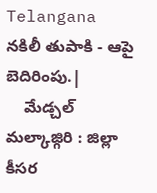Telangana
నకిలీ తుపాకి - ఆపై బెదిరింపు.|
    మేడ్చల్ మల్కాజ్గిరి : జిల్లా కీసర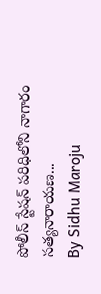పోలీస్ స్టేషన్ పరిధిలోని నాగారం సత్యనారాయణ...
By Sidhu Maroju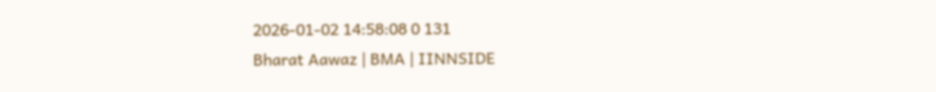2026-01-02 14:58:08 0 131
Bharat Aawaz | BMA | IINNSIDE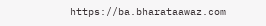https://ba.bharataawaz.com